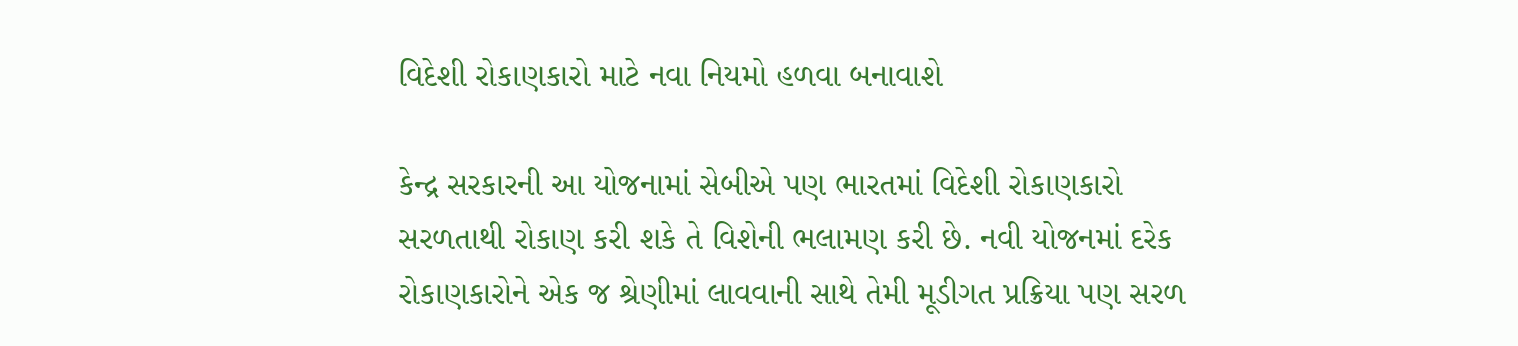વિદેશી રોકાણકારો માટે નવા નિયમો હળવા બનાવાશે

કેન્દ્ર સરકારની આ યોજનામાં સેબીએ પણ ભારતમાં વિદેશી રોકાણકારો સરળતાથી રોકાણ કરી શકે તે વિશેની ભલામણ કરી છે. નવી યોજનમાં દરેક રોકાણકારોને એક જ શ્રેણીમાં લાવવાની સાથે તેમી મૂડીગત પ્રક્રિયા પણ સરળ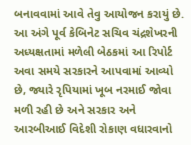બનાવવામાં આવે તેવુ આયોજન કરાયું છે.
આ અંગે પૂર્વ કેબિનેટ સચિવ ચંદ્રશેખરની અધ્યક્ષતામાં મળેલી બેઠકમાં આ રિપોર્ટ અવા સમયે સરકારને આપવામાં આવ્યો છે, જ્યારે રૃપિયામાં ખૂબ નરમાઈ જોવા મળી રહી છે અને સરકાર અને આરબીઆઈ વિદેશી રોકાણ વધારવાનો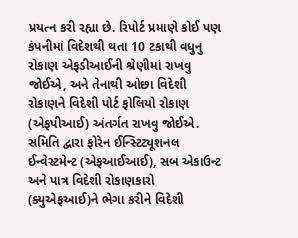પ્રયત્ન કરી રહ્યા છે. રિપોર્ટ પ્રમાણે કોઈ પણ કંપનીમાં વિદેશથી થતા 10 ટકાથી વધુનુ રોકાણ એફડીઆઈની શ્રેણીમાં રાખવુ જોઈએ, અને તેનાથી ઓછા વિદેશી રોકાણને વિદેશી પોર્ટ ફોલિયો રોકાણ (એફપીઆઈ) અંતર્ગત રાખવુ જોઈએ.
સમિતિ દ્વારા ફોરેન ઈન્સ્ટિટ્યૂશનલ ઈન્વેસ્ટમેન્ટ (એફઆઈઆઈ), સબ એકાઉન્ટ અને પાત્ર વિદેશી રોકાણકારો (ક્યુએફઆઈ)ને ભેગા કરીને વિદેશી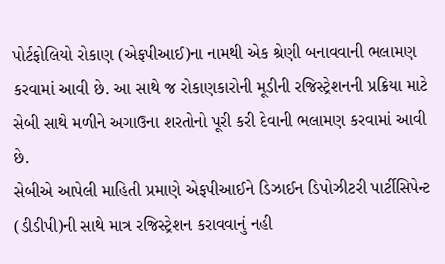પોર્ટફોલિયો રોકાણ (એફપીઆઈ)ના નામથી એક શ્રેણી બનાવવાની ભલામણ કરવામાં આવી છે. આ સાથે જ રોકાણકારોની મૂડીની રજિસ્ટ્રેશનની પ્રક્રિયા માટે સેબી સાથે મળીને અગાઉના શરતોનો પૂરી કરી દેવાની ભલામણ કરવામાં આવી છે.
સેબીએ આપેલી માહિતી પ્રમાણે એફપીઆઈને ડિઝાઈન ડિપોઝીટરી પાર્ટીસિપેન્ટ (ડીડીપી)ની સાથે માત્ર રજિસ્ટ્રેશન કરાવવાનું નહી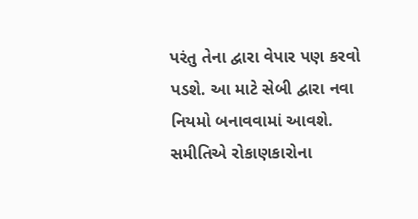પરંતુ તેના દ્વારા વેપાર પણ કરવો પડશે. આ માટે સેબી દ્વારા નવા નિયમો બનાવવામાં આવશે. સમીતિએ રોકાણકારોના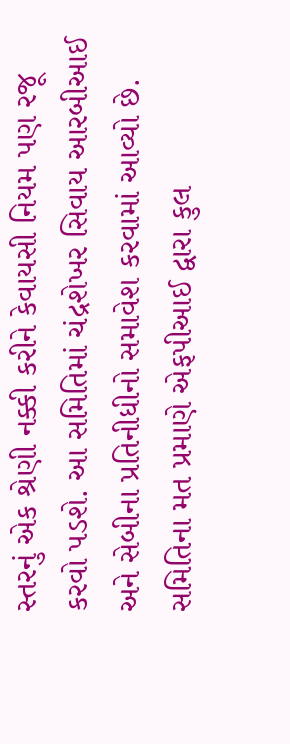સ્તરનું એક શ્રેણી નક્કી કરીને કેવાયસી નિયમ પણ રજૂ કરવો પડશે. આ સમિતિમાં ચંદ્રશેખર સિવાય આરબીઆઈ અને સેબીના પ્રતિનીધીનો સમાવેશ કરવામાં આવ્યો છે. સમિતિના મત પ્રમાણે એફપીઆઈ દ્વારા કુલ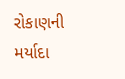રોકાણની મર્યાદા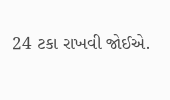24 ટકા રાખવી જોઈએ.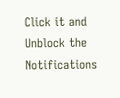Click it and Unblock the Notifications